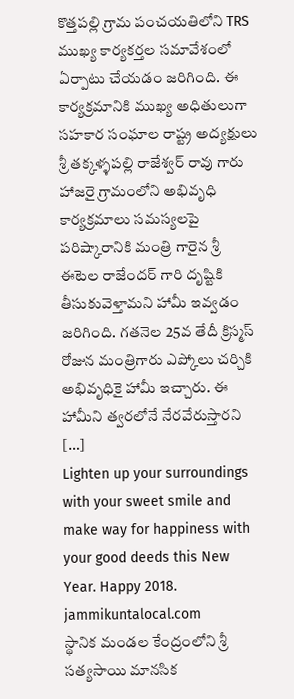కొత్తపల్లి గ్రామ పంచయతిలోని TRS ముఖ్య కార్యకర్తల సమావేశంలో ఏర్పాటు చేయడం జరిగింది. ఈ కార్యక్రమానికి ముఖ్య అధితులుగా సహకార సంఘాల రాష్ట్ర అద్యక్షులు శ్రీ తక్కళ్ళపల్లి రాజేశ్వర్ రావు గారు హాజరై గ్రామంలోని అభివృధి కార్యక్రమాలు సమస్యలపై పరిష్కారానికి మంత్రి గారైన శ్రీ ఈటెల రాజేందర్ గారి దృష్టికి తీసుకువెళ్తామని హామీ ఇవ్వడం జరిగింది. గతనెల 25వ తేదీ క్రిస్మస్ రోజున మంత్రిగారు ఎప్కోలు చర్చికి అభివృధికై హామీ ఇచ్చారు. ఈ హామీని త్వరలోనే నేరవేరుస్తారని […]
Lighten up your surroundings with your sweet smile and make way for happiness with your good deeds this New Year. Happy 2018. jammikuntalocal.com
స్థానిక మండల కేంద్రంలోని శ్రీ సత్యసాయి మానసిక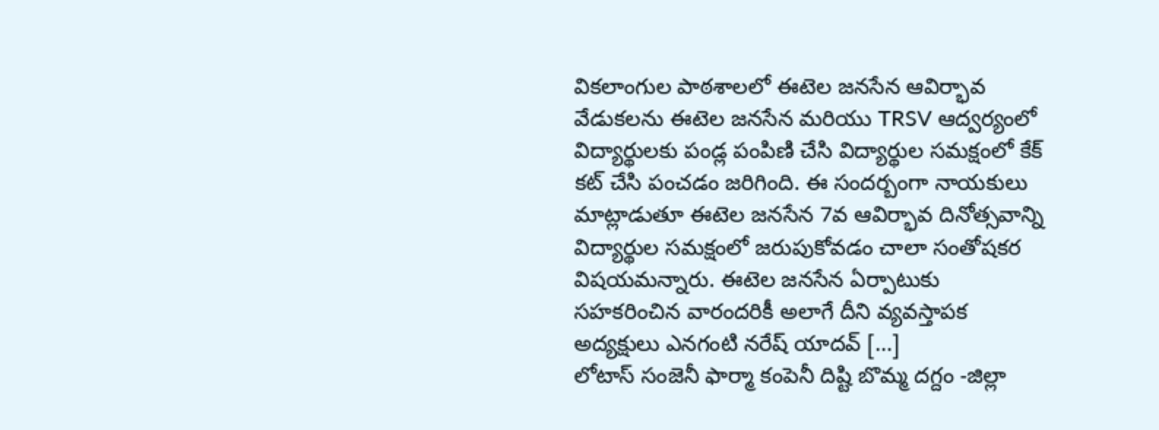వికలాంగుల పాఠశాలలో ఈటెల జనసేన ఆవిర్భావ వేడుకలను ఈటెల జనసేన మరియు TRSV ఆద్వర్యంలో విద్యార్థులకు పండ్ల పంపిణి చేసి విద్యార్థుల సమక్షంలో కేక్ కట్ చేసి పంచడం జరిగింది. ఈ సందర్బంగా నాయకులు మాట్లాడుతూ ఈటెల జనసేన 7వ ఆవిర్భావ దినోత్సవాన్ని విద్యార్థుల సమక్షంలో జరుపుకోవడం చాలా సంతోషకర విషయమన్నారు. ఈటెల జనసేన ఏర్పాటుకు సహకరించిన వారందరికీ అలాగే దీని వ్యవస్తాపక అద్యక్షులు ఎనగంటి నరేష్ యాదవ్ […]
లోటాస్ సంజెనీ ఫార్మా కంపెనీ దిష్టి బొమ్మ దగ్దం -జిల్లా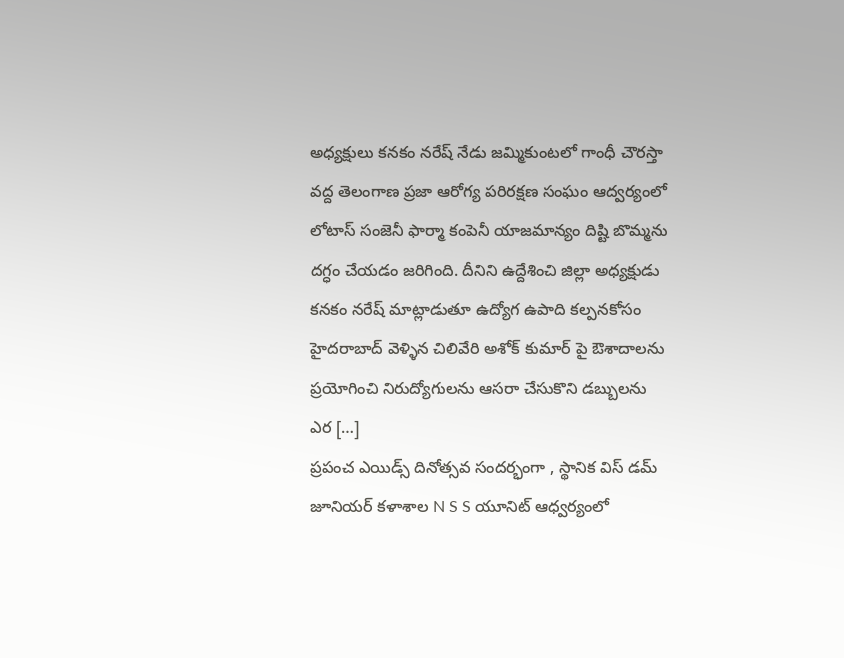అధ్యక్షులు కనకం నరేష్ నేడు జమ్మికుంటలో గాంధీ చౌరస్తా వద్ద తెలంగాణ ప్రజా ఆరోగ్య పరిరక్షణ సంఘం ఆద్వర్యంలో లోటాస్ సంజెనీ ఫార్మా కంపెనీ యాజమాన్యం దిష్టి బొమ్మను దగ్ధం చేయడం జరిగింది. దీనిని ఉద్దేశించి జిల్లా అధ్యక్షుడు కనకం నరేష్ మాట్లాడుతూ ఉద్యోగ ఉపాది కల్పనకోసం హైదరాబాద్ వెళ్ళిన చిలివేరి అశోక్ కుమార్ పై ఔశాదాలను ప్రయోగించి నిరుద్యోగులను ఆసరా చేసుకొని డబ్బులను ఎర […]
ప్రపంచ ఎయిడ్స్ దినోత్సవ సందర్భంగా , స్థానిక విస్ డమ్ జూనియర్ కళాశాల N S S యూనిట్ ఆధ్వర్యంలో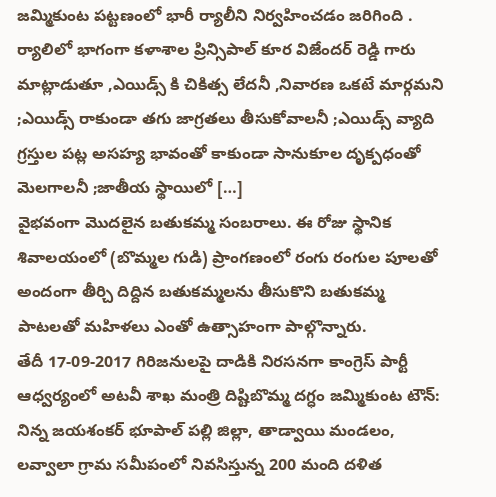జమ్మికుంట పట్టణంలో భారీ ర్యాలీని నిర్వహించడం జరిగింది . ర్యాలిలో భాగంగా కళాశాల ప్రిన్సిపాల్ కూర విజేందర్ రెడ్డి గారు మాట్లాడుతూ ,ఎయిడ్స్ కి చికిత్స లేదనీ ,నివారణ ఒకటే మార్గమని ;ఎయిడ్స్ రాకుండా తగు జాగ్రతలు తీసుకోవాలనీ ;ఎయిడ్స్ వ్యాది గ్రస్తుల పట్ల అసహ్య భావంతో కాకుండా సానుకూల దృక్పధంతో మెలగాలనీ ;జాతీయ స్థాయిలో […]
వైభవంగా మొదలైన బతుకమ్మ సంబరాలు. ఈ రోజు స్థానిక శివాలయంలో (బొమ్మల గుడి) ప్రాంగణంలో రంగు రంగుల పూలతో అందంగా తీర్చి దిద్దిన బతుకమ్మలను తీసుకొని బతుకమ్మ పాటలతో మహిళలు ఎంతో ఉత్సాహంగా పాల్గొన్నారు.
తేదీ 17-09-2017 గిరిజనులపై దాడికి నిరసనగా కాంగ్రెస్ పార్టీ ఆధ్వర్యంలో అటవీ శాఖ మంత్రి దిష్టిబొమ్మ దగ్ధం జమ్మికుంట టౌన్: నిన్న జయశంకర్ భూపాల్ పల్లి జిల్లా, తాడ్వాయి మండలం, లవ్వాలా గ్రామ సమీపంలో నివసిస్తున్న 200 మంది దళిత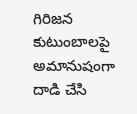గిరిజన కుటుంబాలపై అమానుషంగా దాడి చేసి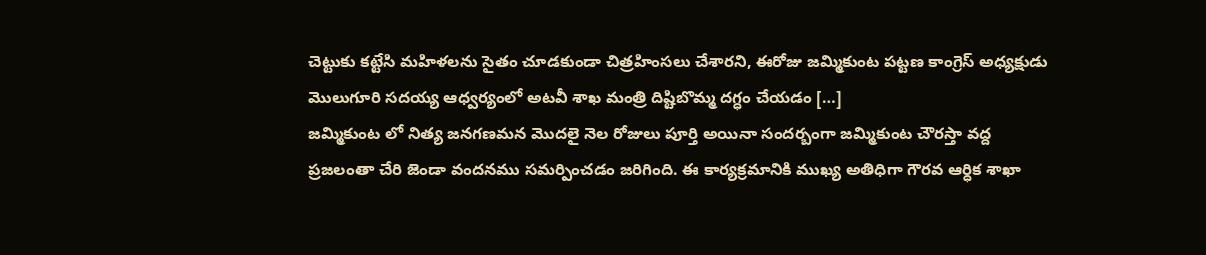చెట్టుకు కట్టేసి మహిళలను సైతం చూడకుండా చిత్రహింసలు చేశారని, ఈరోజు జమ్మికుంట పట్టణ కాంగ్రెస్ అధ్యక్షుడు మొలుగూరి సదయ్య ఆధ్వర్యంలో అటవీ శాఖ మంత్రి దిష్టిబొమ్మ దగ్ధం చేయడం […]
జమ్మికుంట లో నిత్య జనగణమన మొదలై నెల రోజులు పూర్తి అయినా సందర్బంగా జమ్మికుంట చౌరస్తా వద్ద ప్రజలంతా చేరి జెండా వందనము సమర్పించడం జరిగింది. ఈ కార్యక్రమానికి ముఖ్య అతిధిగా గౌరవ ఆర్ధిక శాఖా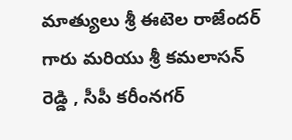మాత్యులు శ్రీ ఈటెల రాజేందర్ గారు మరియు శ్రీ కమలాసన్ రెడ్డి , సీపీ కరీంనగర్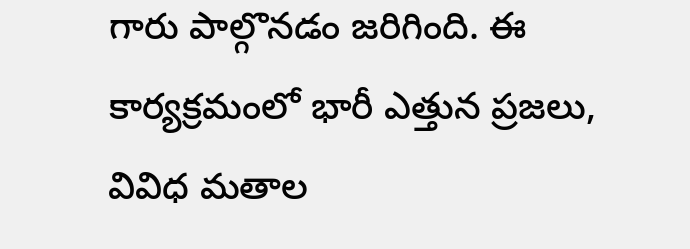గారు పాల్గొనడం జరిగింది. ఈ కార్యక్రమంలో భారీ ఎత్తున ప్రజలు, వివిధ మతాల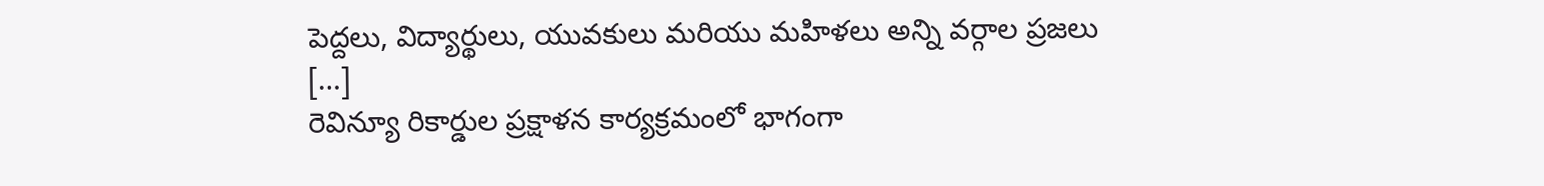పెద్దలు, విద్యార్థులు, యువకులు మరియు మహిళలు అన్ని వర్గాల ప్రజలు […]
రెవిన్యూ రికార్డుల ప్రక్షాళన కార్యక్రమంలో భాగంగా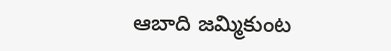ఆబాది జమ్మికుంట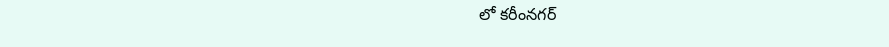లో కరీంనగర్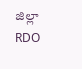జిల్లా RDO